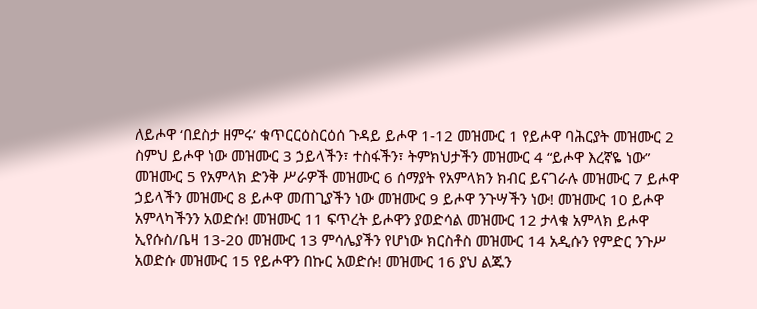ለይሖዋ ‘በደስታ ዘምሩ’ ቁጥርርዕስርዕሰ ጉዳይ ይሖዋ 1-12 መዝሙር 1 የይሖዋ ባሕርያት መዝሙር 2 ስምህ ይሖዋ ነው መዝሙር 3 ኃይላችን፣ ተስፋችን፣ ትምክህታችን መዝሙር 4 “ይሖዋ እረኛዬ ነው” መዝሙር 5 የአምላክ ድንቅ ሥራዎች መዝሙር 6 ሰማያት የአምላክን ክብር ይናገራሉ መዝሙር 7 ይሖዋ ኃይላችን መዝሙር 8 ይሖዋ መጠጊያችን ነው መዝሙር 9 ይሖዋ ንጉሣችን ነው! መዝሙር 10 ይሖዋ አምላካችንን አወድሱ! መዝሙር 11 ፍጥረት ይሖዋን ያወድሳል መዝሙር 12 ታላቁ አምላክ ይሖዋ ኢየሱስ/ቤዛ 13-20 መዝሙር 13 ምሳሌያችን የሆነው ክርስቶስ መዝሙር 14 አዲሱን የምድር ንጉሥ አወድሱ መዝሙር 15 የይሖዋን በኩር አወድሱ! መዝሙር 16 ያህ ልጁን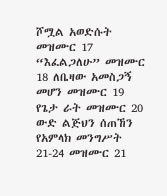ሾሟል አወድሱት መዝሙር 17 “እፈልጋለሁ” መዝሙር 18 ለቤዛው አመስጋኝ መሆን መዝሙር 19 የጌታ ራት መዝሙር 20 ውድ ልጅህን ሰጠኸን የአምላክ መንግሥት 21-24 መዝሙር 21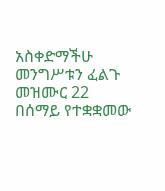አስቀድማችሁ መንግሥቱን ፈልጉ መዝሙር 22 በሰማይ የተቋቋመው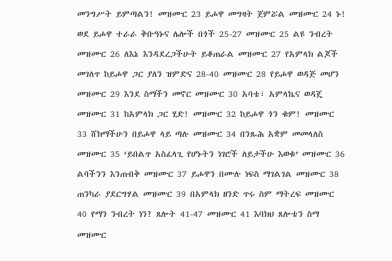መንግሥት ይምጣልን! መዝሙር 23 ይሖዋ መግዛት ጀምሯል መዝሙር 24 ኑ! ወደ ይሖዋ ተራራ ቅቡዓኑና ሌሎች በጎች 25-27 መዝሙር 25 ልዩ ንብረት መዝሙር 26 ለእኔ እንዳደረጋችሁት ይቆጠራል መዝሙር 27 የአምላክ ልጆች መገለጥ ከይሖዋ ጋር ያለን ዝምድና 28-40 መዝሙር 28 የይሖዋ ወዳጅ መሆን መዝሙር 29 እንደ ስማችን መኖር መዝሙር 30 አባቴ፣ አምላኬና ወዳጄ መዝሙር 31 ከአምላክ ጋር ሂድ! መዝሙር 32 ከይሖዋ ጎን ቁም! መዝሙር 33 ሸክማችሁን በይሖዋ ላይ ጣሉ መዝሙር 34 በንጹሕ አቋም መመላለስ መዝሙር 35 ‘ይበልጥ አስፈላጊ የሆኑትን ነገሮች ለይታችሁ እወቁ’ መዝሙር 36 ልባችንን እንጠብቅ መዝሙር 37 ይሖዋን በሙሉ ነፍስ ማገልገል መዝሙር 38 ጠንካራ ያደርግሃል መዝሙር 39 በአምላክ ዘንድ ጥሩ ስም ማትረፍ መዝሙር 40 የማን ንብረት ነን? ጸሎት 41-47 መዝሙር 41 እባክህ ጸሎቴን ስማ መዝሙር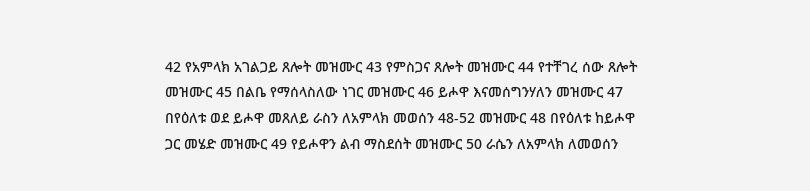42 የአምላክ አገልጋይ ጸሎት መዝሙር 43 የምስጋና ጸሎት መዝሙር 44 የተቸገረ ሰው ጸሎት መዝሙር 45 በልቤ የማሰላስለው ነገር መዝሙር 46 ይሖዋ እናመሰግንሃለን መዝሙር 47 በየዕለቱ ወደ ይሖዋ መጸለይ ራስን ለአምላክ መወሰን 48-52 መዝሙር 48 በየዕለቱ ከይሖዋ ጋር መሄድ መዝሙር 49 የይሖዋን ልብ ማስደሰት መዝሙር 50 ራሴን ለአምላክ ለመወሰን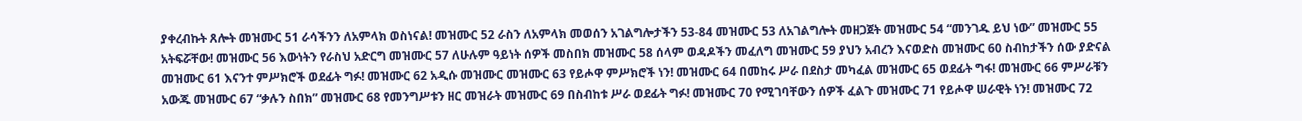ያቀረብኩት ጸሎት መዝሙር 51 ራሳችንን ለአምላክ ወስነናል! መዝሙር 52 ራስን ለአምላክ መወሰን አገልግሎታችን 53-84 መዝሙር 53 ለአገልግሎት መዘጋጀት መዝሙር 54 “መንገዱ ይህ ነው” መዝሙር 55 አትፍሯቸው! መዝሙር 56 እውነትን የራስህ አድርግ መዝሙር 57 ለሁሉም ዓይነት ሰዎች መስበክ መዝሙር 58 ሰላም ወዳዶችን መፈለግ መዝሙር 59 ያህን አብረን እናወድስ መዝሙር 60 ስብከታችን ሰው ያድናል መዝሙር 61 እናንተ ምሥክሮች ወደፊት ግፉ! መዝሙር 62 አዲሱ መዝሙር መዝሙር 63 የይሖዋ ምሥክሮች ነን! መዝሙር 64 በመከሩ ሥራ በደስታ መካፈል መዝሙር 65 ወደፊት ግፋ! መዝሙር 66 ምሥራቹን አውጁ መዝሙር 67 “ቃሉን ስበክ” መዝሙር 68 የመንግሥቱን ዘር መዝራት መዝሙር 69 በስብከቱ ሥራ ወደፊት ግፉ! መዝሙር 70 የሚገባቸውን ሰዎች ፈልጉ መዝሙር 71 የይሖዋ ሠራዊት ነን! መዝሙር 72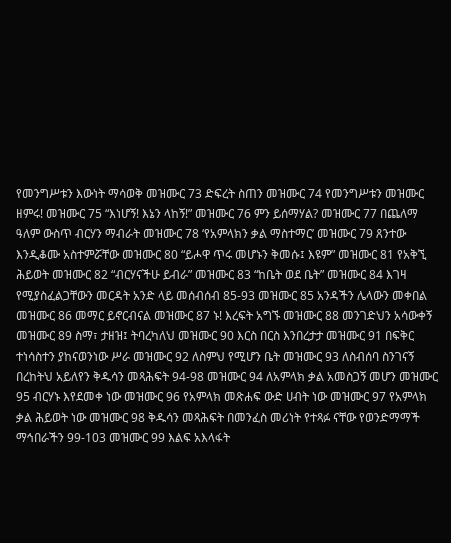የመንግሥቱን እውነት ማሳወቅ መዝሙር 73 ድፍረት ስጠን መዝሙር 74 የመንግሥቱን መዝሙር ዘምሩ! መዝሙር 75 “እነሆኝ! እኔን ላከኝ!” መዝሙር 76 ምን ይሰማሃል? መዝሙር 77 በጨለማ ዓለም ውስጥ ብርሃን ማብራት መዝሙር 78 ‘የአምላክን ቃል ማስተማር’ መዝሙር 79 ጸንተው እንዲቆሙ አስተምሯቸው መዝሙር 80 “ይሖዋ ጥሩ መሆኑን ቅመሱ፤ እዩም” መዝሙር 81 የአቅኚ ሕይወት መዝሙር 82 “ብርሃናችሁ ይብራ” መዝሙር 83 “ከቤት ወደ ቤት” መዝሙር 84 እገዛ የሚያስፈልጋቸውን መርዳት አንድ ላይ መሰብሰብ 85-93 መዝሙር 85 አንዳችን ሌላውን መቀበል መዝሙር 86 መማር ይኖርብናል መዝሙር 87 ኑ! እረፍት አግኙ መዝሙር 88 መንገድህን አሳውቀኝ መዝሙር 89 ስማ፣ ታዘዝ፤ ትባረካለህ መዝሙር 90 እርስ በርስ እንበረታታ መዝሙር 91 በፍቅር ተነሳስተን ያከናወንነው ሥራ መዝሙር 92 ለስምህ የሚሆን ቤት መዝሙር 93 ለስብሰባ ስንገናኝ በረከትህ አይለየን ቅዱሳን መጻሕፍት 94-98 መዝሙር 94 ለአምላክ ቃል አመስጋኝ መሆን መዝሙር 95 ብርሃኑ እየደመቀ ነው መዝሙር 96 የአምላክ መጽሐፍ ውድ ሀብት ነው መዝሙር 97 የአምላክ ቃል ሕይወት ነው መዝሙር 98 ቅዱሳን መጻሕፍት በመንፈስ መሪነት የተጻፉ ናቸው የወንድማማች ማኅበራችን 99-103 መዝሙር 99 እልፍ አእላፋት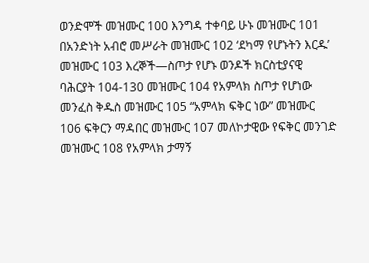ወንድሞች መዝሙር 100 እንግዳ ተቀባይ ሁኑ መዝሙር 101 በአንድነት አብሮ መሥራት መዝሙር 102 ‘ደካማ የሆኑትን እርዱ’ መዝሙር 103 እረኞች—ስጦታ የሆኑ ወንዶች ክርስቲያናዊ ባሕርያት 104-130 መዝሙር 104 የአምላክ ስጦታ የሆነው መንፈስ ቅዱስ መዝሙር 105 “አምላክ ፍቅር ነው” መዝሙር 106 ፍቅርን ማዳበር መዝሙር 107 መለኮታዊው የፍቅር መንገድ መዝሙር 108 የአምላክ ታማኝ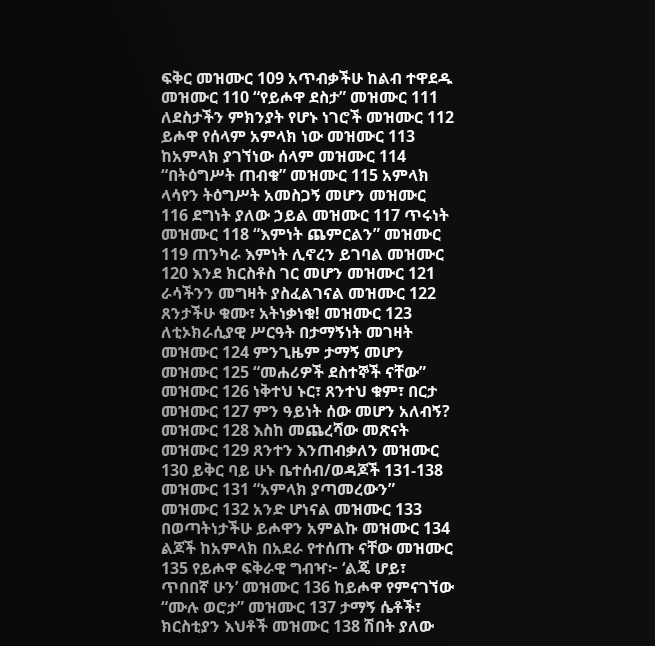ፍቅር መዝሙር 109 አጥብቃችሁ ከልብ ተዋደዱ መዝሙር 110 “የይሖዋ ደስታ” መዝሙር 111 ለደስታችን ምክንያት የሆኑ ነገሮች መዝሙር 112 ይሖዋ የሰላም አምላክ ነው መዝሙር 113 ከአምላክ ያገኘነው ሰላም መዝሙር 114 “በትዕግሥት ጠብቁ” መዝሙር 115 አምላክ ላሳየን ትዕግሥት አመስጋኝ መሆን መዝሙር 116 ደግነት ያለው ኃይል መዝሙር 117 ጥሩነት መዝሙር 118 “እምነት ጨምርልን” መዝሙር 119 ጠንካራ እምነት ሊኖረን ይገባል መዝሙር 120 እንደ ክርስቶስ ገር መሆን መዝሙር 121 ራሳችንን መግዛት ያስፈልገናል መዝሙር 122 ጸንታችሁ ቁሙ፣ አትነቃነቁ! መዝሙር 123 ለቲኦክራሲያዊ ሥርዓት በታማኝነት መገዛት መዝሙር 124 ምንጊዜም ታማኝ መሆን መዝሙር 125 “መሐሪዎች ደስተኞች ናቸው” መዝሙር 126 ነቅተህ ኑር፣ ጸንተህ ቁም፣ በርታ መዝሙር 127 ምን ዓይነት ሰው መሆን አለብኝ? መዝሙር 128 እስከ መጨረሻው መጽናት መዝሙር 129 ጸንተን እንጠብቃለን መዝሙር 130 ይቅር ባይ ሁኑ ቤተሰብ/ወዳጆች 131-138 መዝሙር 131 “አምላክ ያጣመረውን” መዝሙር 132 አንድ ሆነናል መዝሙር 133 በወጣትነታችሁ ይሖዋን አምልኩ መዝሙር 134 ልጆች ከአምላክ በአደራ የተሰጡ ናቸው መዝሙር 135 የይሖዋ ፍቅራዊ ግብዣ፦ ‘ልጄ ሆይ፣ ጥበበኛ ሁን’ መዝሙር 136 ከይሖዋ የምናገኘው “ሙሉ ወሮታ” መዝሙር 137 ታማኝ ሴቶች፣ ክርስቲያን እህቶች መዝሙር 138 ሽበት ያለው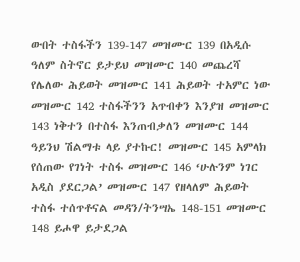ውበት ተስፋችን 139-147 መዝሙር 139 በአዲሱ ዓለም ስትኖር ይታይህ መዝሙር 140 መጨረሻ የሌለው ሕይወት መዝሙር 141 ሕይወት ተአምር ነው መዝሙር 142 ተስፋችንን አጥብቀን እንያዝ መዝሙር 143 ነቅተን በተስፋ እንጠብቃለን መዝሙር 144 ዓይንህ ሽልማቱ ላይ ያተኩር! መዝሙር 145 አምላክ የሰጠው የገነት ተስፋ መዝሙር 146 ‘ሁሉንም ነገር አዲስ ያደርጋል’ መዝሙር 147 የዘላለም ሕይወት ተስፋ ተሰጥቶናል መዳን/ትንሣኤ 148-151 መዝሙር 148 ይሖዋ ይታደጋል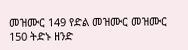መዝሙር 149 የድል መዝሙር መዝሙር 150 ትድኑ ዘንድ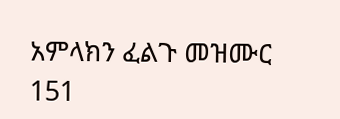አምላክን ፈልጉ መዝሙር 151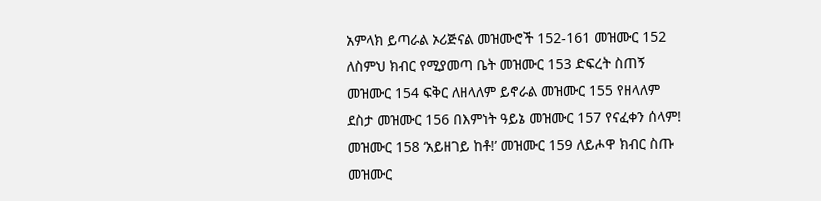አምላክ ይጣራል ኦሪጅናል መዝሙሮች 152-161 መዝሙር 152 ለስምህ ክብር የሚያመጣ ቤት መዝሙር 153 ድፍረት ስጠኝ መዝሙር 154 ፍቅር ለዘላለም ይኖራል መዝሙር 155 የዘላለም ደስታ መዝሙር 156 በእምነት ዓይኔ መዝሙር 157 የናፈቀን ሰላም! መዝሙር 158 ‘አይዘገይ ከቶ!’ መዝሙር 159 ለይሖዋ ክብር ስጡ መዝሙር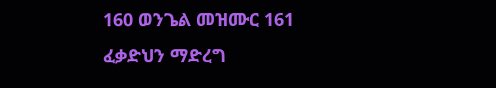160 ወንጌል መዝሙር 161 ፈቃድህን ማድረግ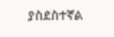ያስደስተኛል